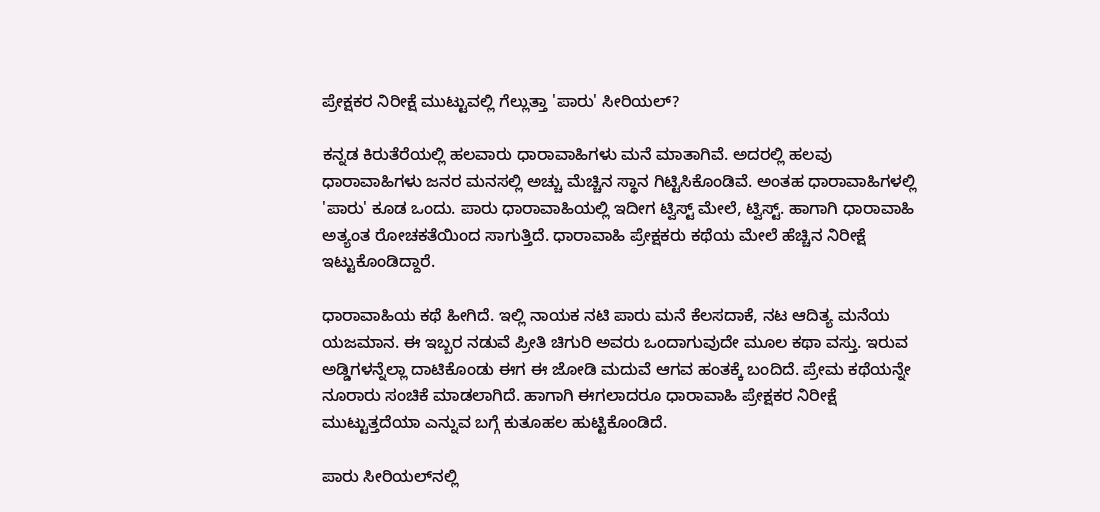ಪ್ರೇಕ್ಷಕರ ನಿರೀಕ್ಷೆ ಮುಟ್ಟುವಲ್ಲಿ ಗೆಲ್ಲುತ್ತಾ 'ಪಾರು' ಸೀರಿಯಲ್?

ಕನ್ನಡ ಕಿರುತೆರೆಯಲ್ಲಿ ಹಲವಾರು ಧಾರಾವಾಹಿಗಳು ಮನೆ ಮಾತಾಗಿವೆ. ಅದರಲ್ಲಿ ಹಲವು ಧಾರಾವಾಹಿಗಳು ಜನರ ಮನಸಲ್ಲಿ ಅಚ್ಚು ಮೆಚ್ಚಿನ ಸ್ಥಾನ ಗಿಟ್ಟಿಸಿಕೊಂಡಿವೆ. ಅಂತಹ ಧಾರಾವಾಹಿಗಳಲ್ಲಿ 'ಪಾರು' ಕೂಡ ಒಂದು. ಪಾರು ಧಾರಾವಾಹಿಯಲ್ಲಿ ಇದೀಗ ಟ್ವಿಸ್ಟ್ ಮೇಲೆ, ಟ್ವಿಸ್ಟ್. ಹಾಗಾಗಿ ಧಾರಾವಾಹಿ ಅತ್ಯಂತ ರೋಚಕತೆಯಿಂದ ಸಾಗುತ್ತಿದೆ. ಧಾರಾವಾಹಿ ಪ್ರೇಕ್ಷಕರು ಕಥೆಯ ಮೇಲೆ ಹೆಚ್ಚಿನ ನಿರೀಕ್ಷೆ ಇಟ್ಟುಕೊಂಡಿದ್ದಾರೆ.

ಧಾರಾವಾಹಿಯ ಕಥೆ ಹೀಗಿದೆ. ಇಲ್ಲಿ ನಾಯಕ ನಟಿ ಪಾರು ಮನೆ ಕೆಲಸದಾಕೆ, ನಟ ಆದಿತ್ಯ ಮನೆಯ ಯಜಮಾನ. ಈ ಇಬ್ಬರ ನಡುವೆ ಪ್ರೀತಿ ಚಿಗುರಿ ಅವರು ಒಂದಾಗುವುದೇ ಮೂಲ ಕಥಾ ವಸ್ತು. ಇರುವ ಅಡ್ಡಿಗಳನ್ನೆಲ್ಲಾ ದಾಟಿಕೊಂಡು ಈಗ ಈ ಜೋಡಿ ಮದುವೆ ಆಗವ ಹಂತಕ್ಕೆ ಬಂದಿದೆ. ಪ್ರೇಮ ಕಥೆಯನ್ನೇ ನೂರಾರು ಸಂಚಿಕೆ ಮಾಡಲಾಗಿದೆ. ಹಾಗಾಗಿ ಈಗಲಾದರೂ ಧಾರಾವಾಹಿ ಪ್ರೇಕ್ಷಕರ ನಿರೀಕ್ಷೆ ಮುಟ್ಟುತ್ತದೆಯಾ ಎನ್ನುವ ಬಗ್ಗೆ ಕುತೂಹಲ ಹುಟ್ಟಿಕೊಂಡಿದೆ.

ಪಾರು ಸೀರಿಯಲ್‌ನಲ್ಲಿ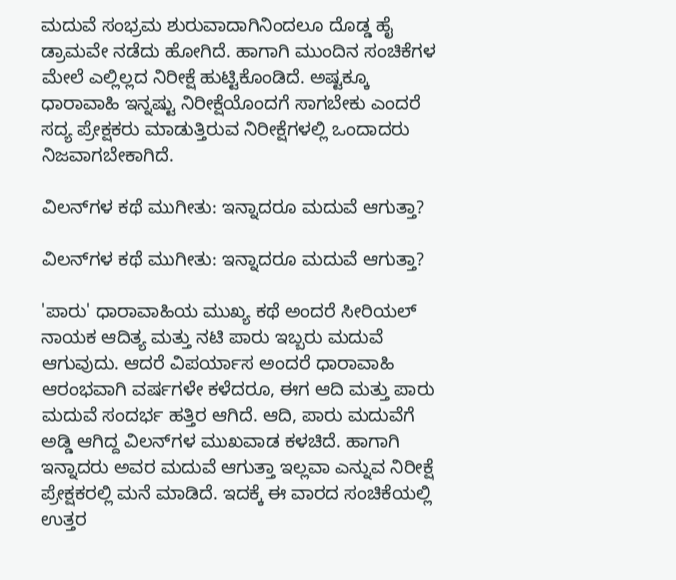ಮದುವೆ ಸಂಭ್ರಮ ಶುರುವಾದಾಗಿನಿಂದಲೂ ದೊಡ್ಡ ಹೈ ಡ್ರಾಮವೇ ನಡೆದು ಹೋಗಿದೆ. ಹಾಗಾಗಿ ಮುಂದಿನ ಸಂಚಿಕೆಗಳ ಮೇಲೆ ಎಲ್ಲಿಲ್ಲದ ನಿರೀಕ್ಷೆ ಹುಟ್ಟಿಕೊಂಡಿದೆ. ಅಷ್ಟಕ್ಕೂ ಧಾರಾವಾಹಿ ಇನ್ನಷ್ಟು ನಿರೀಕ್ಷೆಯೊಂದಗೆ ಸಾಗಬೇಕು ಎಂದರೆ ಸದ್ಯ ಪ್ರೇಕ್ಷಕರು ಮಾಡುತ್ತಿರುವ ನಿರೀಕ್ಷೆಗಳಲ್ಲಿ ಒಂದಾದರು ನಿಜವಾಗಬೇಕಾಗಿದೆ.

ವಿಲನ್‌ಗಳ ಕಥೆ ಮುಗೀತು: ಇನ್ನಾದರೂ ಮದುವೆ ಆಗುತ್ತಾ?

ವಿಲನ್‌ಗಳ ಕಥೆ ಮುಗೀತು: ಇನ್ನಾದರೂ ಮದುವೆ ಆಗುತ್ತಾ?

'ಪಾರು' ಧಾರಾವಾಹಿಯ ಮುಖ್ಯ ಕಥೆ ಅಂದರೆ ಸೀರಿಯಲ್ ನಾಯಕ ಆದಿತ್ಯ ಮತ್ತು ನಟಿ ಪಾರು ಇಬ್ಬರು ಮದುವೆ ಆಗುವುದು. ಆದರೆ ವಿಪರ್ಯಾಸ ಅಂದರೆ ಧಾರಾವಾಹಿ ಆರಂಭವಾಗಿ ವರ್ಷಗಳೇ ಕಳೆದರೂ, ಈಗ ಆದಿ ಮತ್ತು ಪಾರು ಮದುವೆ ಸಂದರ್ಭ ಹತ್ತಿರ ಆಗಿದೆ. ಆದಿ, ಪಾರು ಮದುವೆಗೆ ಅಡ್ಡಿ ಆಗಿದ್ದ ವಿಲನ್‌ಗಳ ಮುಖವಾಡ ಕಳಚಿದೆ. ಹಾಗಾಗಿ ಇನ್ನಾದರು ಅವರ ಮದುವೆ ಆಗುತ್ತಾ ಇಲ್ಲವಾ ಎನ್ನುವ ನಿರೀಕ್ಷೆ ಪ್ರೇಕ್ಷಕರಲ್ಲಿ ಮನೆ ಮಾಡಿದೆ. ಇದಕ್ಕೆ ಈ ವಾರದ ಸಂಚಿಕೆಯಲ್ಲಿ ಉತ್ತರ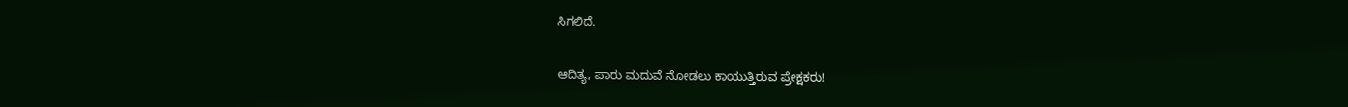ಸಿಗಲಿದೆ.

ಆದಿತ್ಯ, ಪಾರು ಮದುವೆ ನೋಡಲು ಕಾಯುತ್ತಿರುವ ಪ್ರೇಕ್ಷಕರು!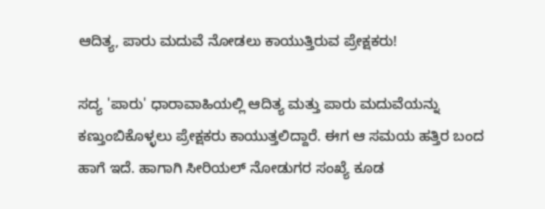ಆದಿತ್ಯ, ಪಾರು ಮದುವೆ ನೋಡಲು ಕಾಯುತ್ತಿರುವ ಪ್ರೇಕ್ಷಕರು!

ಸದ್ಯ 'ಪಾರು' ಧಾರಾವಾಹಿಯಲ್ಲಿ ಆದಿತ್ಯ ಮತ್ತು ಪಾರು ಮದುವೆಯನ್ನು ಕಣ್ತುಂಬಿಕೊಳ್ಳಲು ಪ್ರೇಕ್ಷಕರು ಕಾಯುತ್ತಲಿದ್ದಾರೆ. ಈಗ ಆ ಸಮಯ ಹತ್ತಿರ ಬಂದ ಹಾಗೆ ಇದೆ. ಹಾಗಾಗಿ ಸೀರಿಯಲ್ ನೋಡುಗರ ಸಂಖ್ಯೆ ಕೂಡ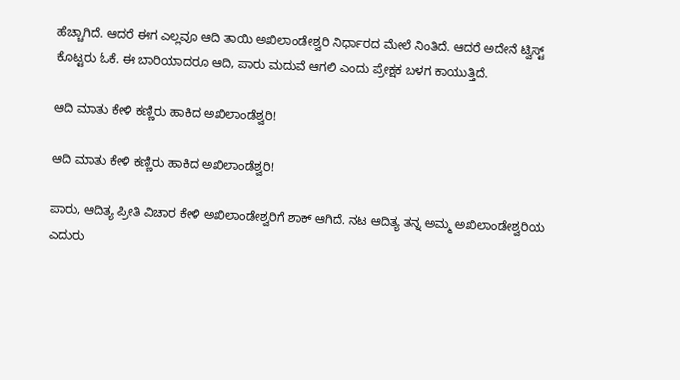ಹೆಚ್ಚಾಗಿದೆ. ಆದರೆ ಈಗ ಎಲ್ಲವೂ ಆದಿ ತಾಯಿ ಅಖಿಲಾಂಡೇಶ್ವರಿ ನಿರ್ಧಾರದ ಮೇಲೆ ನಿಂತಿದೆ. ಆದರೆ ಅದೇನೆ ಟ್ವಿಸ್ಟ್ ಕೊಟ್ಟರು ಓಕೆ. ಈ ಬಾರಿಯಾದರೂ ಆದಿ, ಪಾರು ಮದುವೆ ಆಗಲಿ ಎಂದು ಪ್ರೇಕ್ಷಕ ಬಳಗ ಕಾಯುತ್ತಿದೆ.

ಆದಿ ಮಾತು ಕೇಳಿ ಕಣ್ಣಿರು ಹಾಕಿದ ಅಖಿಲಾಂಡೆಶ್ವರಿ!

ಆದಿ ಮಾತು ಕೇಳಿ ಕಣ್ಣಿರು ಹಾಕಿದ ಅಖಿಲಾಂಡೆಶ್ವರಿ!

ಪಾರು, ಆದಿತ್ಯ ಪ್ರೀತಿ ವಿಚಾರ ಕೇಳಿ ಅಖಿಲಾಂಡೇಶ್ವರಿಗೆ ಶಾಕ್ ಆಗಿದೆ. ನಟ ಆದಿತ್ಯ ತನ್ನ ಅಮ್ಮ ಅಖಿಲಾಂಡೇಶ್ವರಿಯ ಎದುರು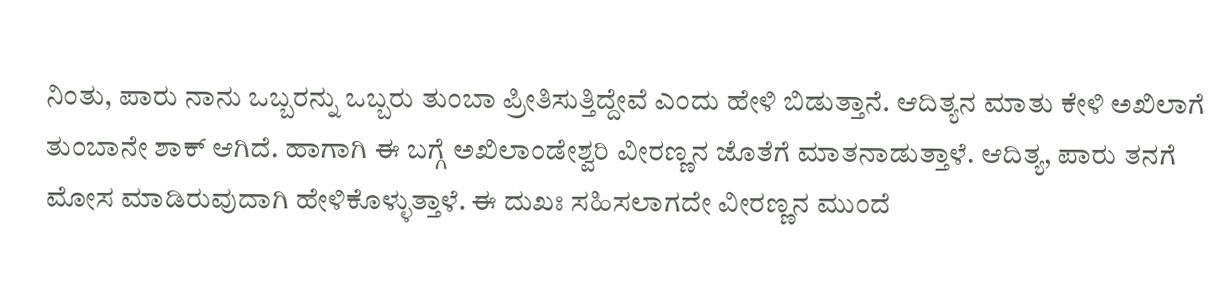ನಿಂತು, ಪಾರು ನಾನು ಒಬ್ಬರನ್ನು ಒಬ್ಬರು ತುಂಬಾ ಪ್ರೀತಿಸುತ್ತಿದ್ದೇವೆ ಎಂದು ಹೇಳಿ ಬಿಡುತ್ತಾನೆ. ಆದಿತ್ಯನ ಮಾತು ಕೇಳಿ ಅಖಿಲಾಗೆ ತುಂಬಾನೇ ಶಾಕ್ ಆಗಿದೆ. ಹಾಗಾಗಿ ಈ ಬಗ್ಗೆ ಅಖಿಲಾಂಡೇಶ್ವರಿ ವೀರಣ್ಣನ ಜೊತೆಗೆ ಮಾತನಾಡುತ್ತಾಳೆ. ಆದಿತ್ಯ, ಪಾರು ತನಗೆ ಮೋಸ ಮಾಡಿರುವುದಾಗಿ ಹೇಳಿಕೊಳ್ಳುತ್ತಾಳೆ. ಈ ದುಖಃ ಸಹಿಸಲಾಗದೇ ವೀರಣ್ಣನ ಮುಂದೆ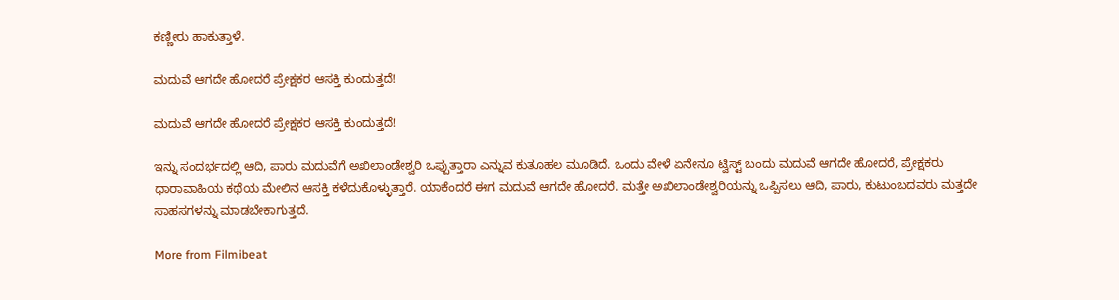ಕಣ್ಣೀರು ಹಾಕುತ್ತಾಳೆ.

ಮದುವೆ ಆಗದೇ ಹೋದರೆ ಪ್ರೇಕ್ಷಕರ ಆಸಕ್ತಿ ಕುಂದುತ್ತದೆ!

ಮದುವೆ ಆಗದೇ ಹೋದರೆ ಪ್ರೇಕ್ಷಕರ ಆಸಕ್ತಿ ಕುಂದುತ್ತದೆ!

ಇನ್ನು ಸಂದರ್ಭದಲ್ಲಿ ಆದಿ, ಪಾರು ಮದುವೆಗೆ ಅಖಿಲಾಂಡೇಶ್ವರಿ ಒಪ್ಪುತ್ತಾರಾ ಎನ್ನುವ ಕುತೂಹಲ ಮೂಡಿದೆ. ಒಂದು ವೇಳೆ ಏನೇನೂ ಟ್ವಿಸ್ಟ್ ಬಂದು ಮದುವೆ ಆಗದೇ ಹೋದರೆ, ಪ್ರೇಕ್ಷಕರು ಧಾರಾವಾಹಿಯ ಕಥೆಯ ಮೇಲಿನ ಆಸಕ್ತಿ ಕಳೆದುಕೊಳ್ಳುತ್ತಾರೆ. ಯಾಕೆಂದರೆ ಈಗ ಮದುವೆ ಆಗದೇ ಹೋದರೆ. ಮತ್ತೇ ಅಖಿಲಾಂಡೇಶ್ವರಿಯನ್ನು ಒಪ್ಪಿಸಲು ಆದಿ, ಪಾರು, ಕುಟುಂಬದವರು ಮತ್ತದೇ ಸಾಹಸಗಳನ್ನು ಮಾಡಬೇಕಾಗುತ್ತದೆ.

More from Filmibeat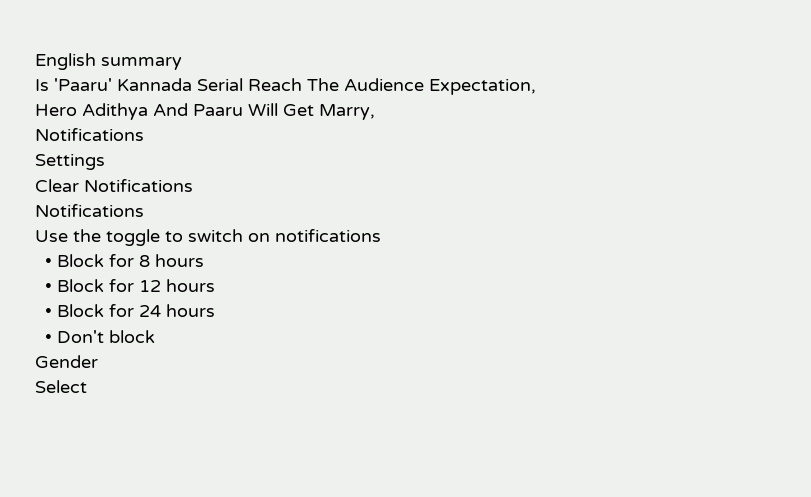English summary
Is 'Paaru' Kannada Serial Reach The Audience Expectation, Hero Adithya And Paaru Will Get Marry,
Notifications
Settings
Clear Notifications
Notifications
Use the toggle to switch on notifications
  • Block for 8 hours
  • Block for 12 hours
  • Block for 24 hours
  • Don't block
Gender
Select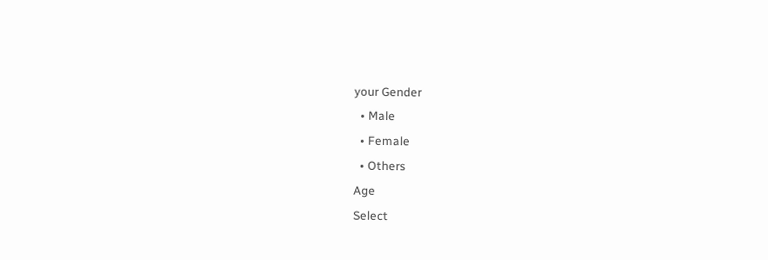your Gender
  • Male
  • Female
  • Others
Age
Select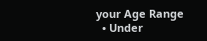your Age Range
  • Under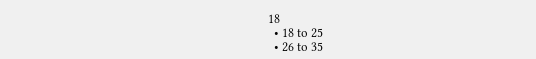18
  • 18 to 25
  • 26 to 35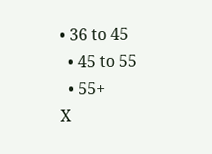• 36 to 45
  • 45 to 55
  • 55+
X